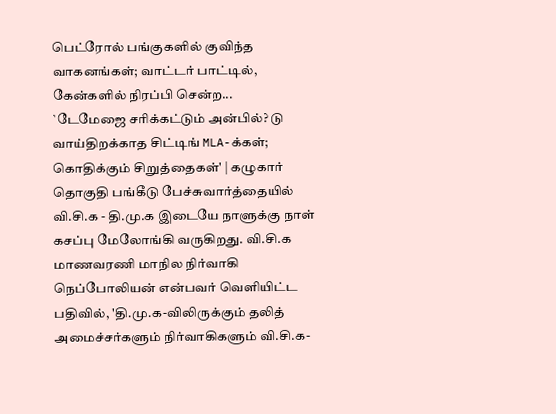பெட்ரோல் பங்குகளில் குவிந்த வாகனங்கள்; வாட்டர் பாட்டில், கேன்களில் நிரப்பி சென்ற...
`டேமேஜை சரிக்கட்டும் அன்பில்? டு வாய்திறக்காத சிட்டிங் MLA-க்கள்; கொதிக்கும் சிறுத்தைகள்' | கழுகார்
தொகுதி பங்கீடு பேச்சுவார்த்தையில் வி.சி.க - தி.மு.க இடையே நாளுக்கு நாள் கசப்பு மேலோங்கி வருகிறது. வி.சி.க மாணவரணி மாநில நிர்வாகி நெப்போலியன் என்பவர் வெளியிட்ட பதிவில், 'தி.மு.க-விலிருக்கும் தலித் அமைச்சர்களும் நிர்வாகிகளும் வி.சி.க-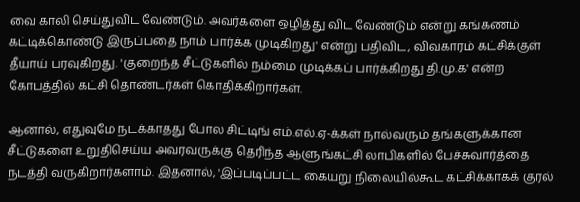வை காலி செய்துவிட வேண்டும். அவர்களை ஒழித்து விட வேண்டும் என்று கங்கணம் கட்டிக்கொண்டு இருப்பதை நாம் பார்க்க முடிகிறது' என்று பதிவிட, விவகாரம் கட்சிக்குள் தீயாய் பரவுகிறது. 'குறைந்த சீட்டுகளில் நம்மை முடிக்கப் பார்க்கிறது தி.மு.க' என்ற கோபத்தில் கட்சி தொண்டர்கள் கொதிக்கிறார்கள்.

ஆனால், எதுவுமே நடக்காதது போல சிட்டிங் எம்.எல்.ஏ-க்கள் நால்வரும் தங்களுக்கான சீட்டுகளை உறுதிசெய்ய அவரவருக்கு தெரிந்த ஆளுங்கட்சி லாபிகளில் பேச்சுவார்த்தை நடத்தி வருகிறார்களாம். இதனால், 'இப்படிப்பட்ட கையறு நிலையில்கூட கட்சிக்காகக் குரல்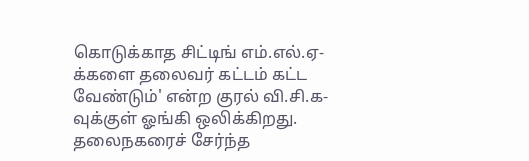கொடுக்காத சிட்டிங் எம்.எல்.ஏ-க்களை தலைவர் கட்டம் கட்ட வேண்டும்' என்ற குரல் வி.சி.க-வுக்குள் ஓங்கி ஒலிக்கிறது.
தலைநகரைச் சேர்ந்த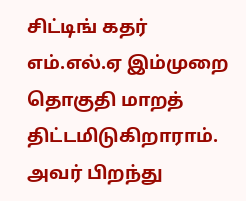சிட்டிங் கதர் எம்.எல்.ஏ இம்முறை தொகுதி மாறத் திட்டமிடுகிறாராம். அவர் பிறந்து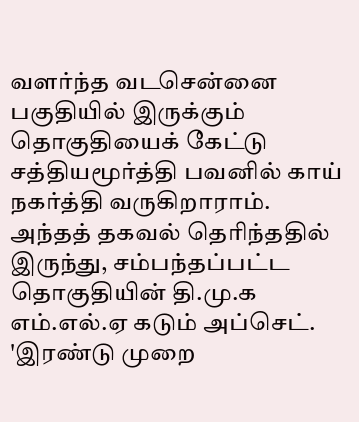வளர்ந்த வடசென்னை பகுதியில் இருக்கும் தொகுதியைக் கேட்டு சத்தியமூர்த்தி பவனில் காய் நகர்த்தி வருகிறாராம். அந்தத் தகவல் தெரிந்ததில் இருந்து, சம்பந்தப்பட்ட தொகுதியின் தி.மு.க எம்.எல்.ஏ கடும் அப்செட். 'இரண்டு முறை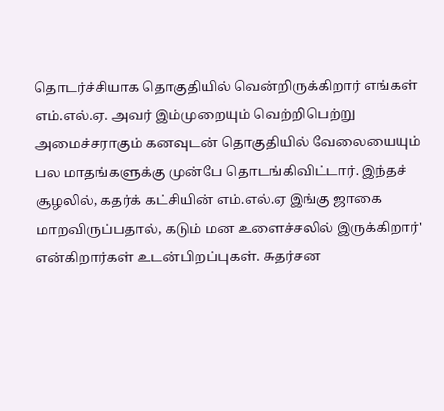தொடர்ச்சியாக தொகுதியில் வென்றிருக்கிறார் எங்கள் எம்.எல்.ஏ. அவர் இம்முறையும் வெற்றிபெற்று அமைச்சராகும் கனவுடன் தொகுதியில் வேலையையும் பல மாதங்களுக்கு முன்பே தொடங்கிவிட்டார். இந்தச் சூழலில், கதர்க் கட்சியின் எம்.எல்.ஏ இங்கு ஜாகை மாறவிருப்பதால், கடும் மன உளைச்சலில் இருக்கிறார்' என்கிறார்கள் உடன்பிறப்புகள். சுதர்சன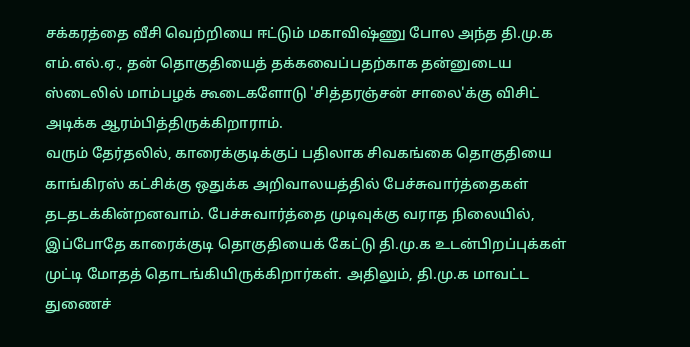சக்கரத்தை வீசி வெற்றியை ஈட்டும் மகாவிஷ்ணு போல அந்த தி.மு.க எம்.எல்.ஏ., தன் தொகுதியைத் தக்கவைப்பதற்காக தன்னுடைய ஸ்டைலில் மாம்பழக் கூடைகளோடு 'சித்தரஞ்சன் சாலை'க்கு விசிட் அடிக்க ஆரம்பித்திருக்கிறாராம்.
வரும் தேர்தலில், காரைக்குடிக்குப் பதிலாக சிவகங்கை தொகுதியை காங்கிரஸ் கட்சிக்கு ஒதுக்க அறிவாலயத்தில் பேச்சுவார்த்தைகள் தடதடக்கின்றனவாம். பேச்சுவார்த்தை முடிவுக்கு வராத நிலையில், இப்போதே காரைக்குடி தொகுதியைக் கேட்டு தி.மு.க உடன்பிறப்புக்கள் முட்டி மோதத் தொடங்கியிருக்கிறார்கள். அதிலும், தி.மு.க மாவட்ட துணைச்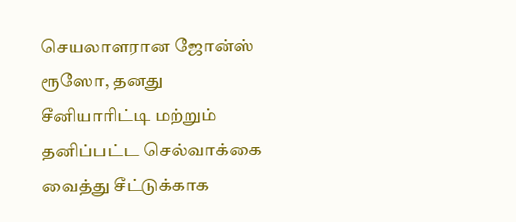செயலாளரான ஜோன்ஸ் ரூஸோ, தனது சீனியாரிட்டி மற்றும் தனிப்பட்ட செல்வாக்கை வைத்து சீட்டுக்காக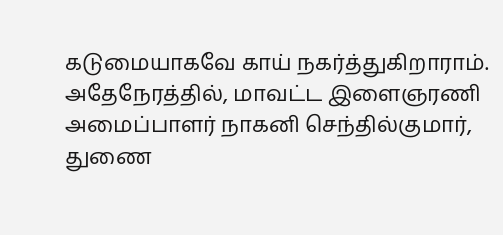கடுமையாகவே காய் நகர்த்துகிறாராம். அதேநேரத்தில், மாவட்ட இளைஞரணி அமைப்பாளர் நாகனி செந்தில்குமார், துணை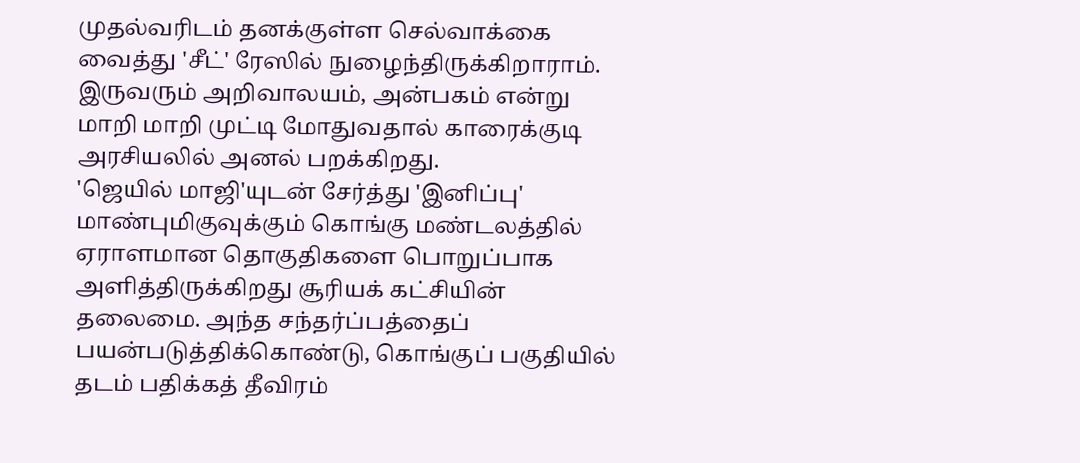முதல்வரிடம் தனக்குள்ள செல்வாக்கை வைத்து 'சீட்' ரேஸில் நுழைந்திருக்கிறாராம். இருவரும் அறிவாலயம், அன்பகம் என்று மாறி மாறி முட்டி மோதுவதால் காரைக்குடி அரசியலில் அனல் பறக்கிறது.
'ஜெயில் மாஜி'யுடன் சேர்த்து 'இனிப்பு' மாண்புமிகுவுக்கும் கொங்கு மண்டலத்தில் ஏராளமான தொகுதிகளை பொறுப்பாக அளித்திருக்கிறது சூரியக் கட்சியின் தலைமை. அந்த சந்தர்ப்பத்தைப் பயன்படுத்திக்கொண்டு, கொங்குப் பகுதியில் தடம் பதிக்கத் தீவிரம்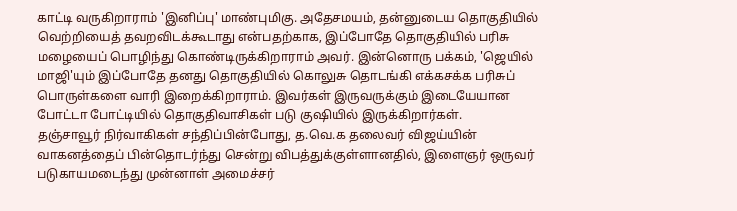காட்டி வருகிறாராம் 'இனிப்பு' மாண்புமிகு. அதேசமயம், தன்னுடைய தொகுதியில் வெற்றியைத் தவறவிடக்கூடாது என்பதற்காக, இப்போதே தொகுதியில் பரிசு மழையைப் பொழிந்து கொண்டிருக்கிறாராம் அவர். இன்னொரு பக்கம், 'ஜெயில் மாஜி'யும் இப்போதே தனது தொகுதியில் கொலுசு தொடங்கி எக்கசக்க பரிசுப் பொருள்களை வாரி இறைக்கிறாராம். இவர்கள் இருவருக்கும் இடையேயான போட்டா போட்டியில் தொகுதிவாசிகள் படு குஷியில் இருக்கிறார்கள்.
தஞ்சாவூர் நிர்வாகிகள் சந்திப்பின்போது, த.வெ.க தலைவர் விஜய்யின் வாகனத்தைப் பின்தொடர்ந்து சென்று விபத்துக்குள்ளானதில், இளைஞர் ஒருவர் படுகாயமடைந்து முன்னாள் அமைச்சர்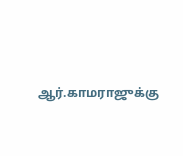ஆர்.காமராஜுக்கு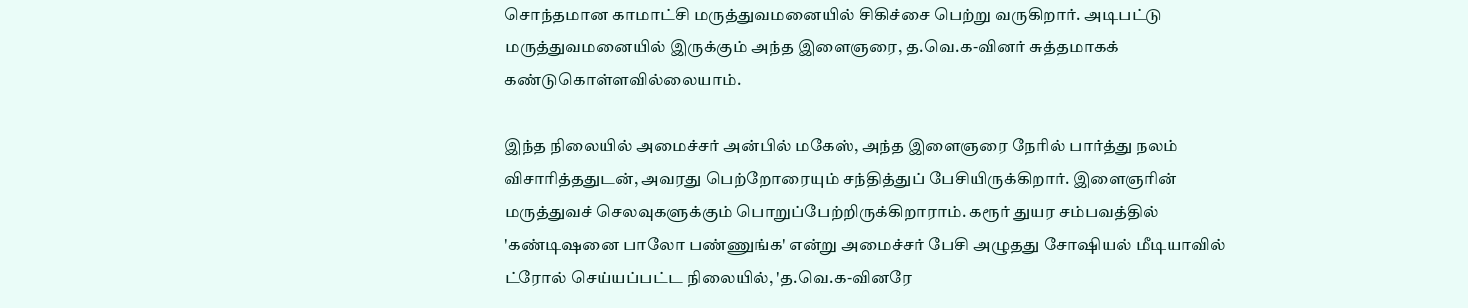சொந்தமான காமாட்சி மருத்துவமனையில் சிகிச்சை பெற்று வருகிறார். அடிபட்டு மருத்துவமனையில் இருக்கும் அந்த இளைஞரை, த.வெ.க-வினர் சுத்தமாகக் கண்டுகொள்ளவில்லையாம்.

இந்த நிலையில் அமைச்சர் அன்பில் மகேஸ், அந்த இளைஞரை நேரில் பார்த்து நலம் விசாரித்ததுடன், அவரது பெற்றோரையும் சந்தித்துப் பேசியிருக்கிறார். இளைஞரின் மருத்துவச் செலவுகளுக்கும் பொறுப்பேற்றிருக்கிறாராம். கரூர் துயர சம்பவத்தில் 'கண்டிஷனை பாலோ பண்ணுங்க' என்று அமைச்சர் பேசி அழுதது சோஷியல் மீடியாவில் ட்ரோல் செய்யப்பட்ட நிலையில், 'த.வெ.க-வினரே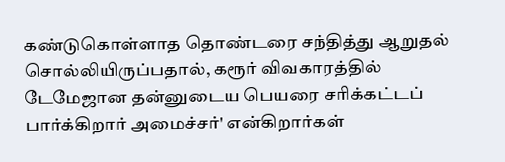கண்டுகொள்ளாத தொண்டரை சந்தித்து ஆறுதல் சொல்லியிருப்பதால், கரூர் விவகாரத்தில் டேமேஜான தன்னுடைய பெயரை சரிக்கட்டப் பார்க்கிறார் அமைச்சர்' என்கிறார்கள்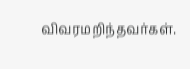விவரமறிந்தவர்கள்.